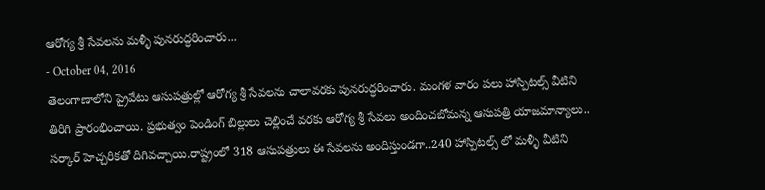ఆరోగ్య శ్రీ సేవలను మళ్ళీ పునరుద్ధరించారు...
- October 04, 2016
తెలంగాణాలోని ప్రైవేటు ఆసుపత్రుల్లో ఆరోగ్య శ్రీ సేవలను చాలావరకు పునరుద్ధరించారు. మంగళ వారం పలు హాస్పిటల్స్ వీటిని తిరిగి ప్రారంభించాయి. ప్రభుత్వం పెండింగ్ బిల్లులు చెల్లించే వరకు ఆరోగ్య శ్రీ సేవలు అందించబోమన్న ఆసుపత్రి యాజమాన్యాలు.. సర్కార్ హెచ్చరికతో దిగివచ్చాయి.రాష్ట్రంలో 318 ఆసుపత్రులు ఈ సేవలను అందిస్తుండగా..240 హాస్పిటల్స్ లో మళ్ళీ వీటిని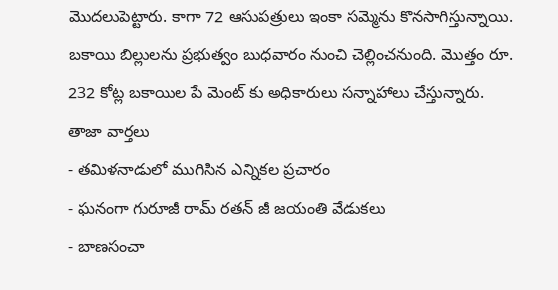మొదలుపెట్టారు. కాగా 72 ఆసుపత్రులు ఇంకా సమ్మెను కొనసాగిస్తున్నాయి. బకాయి బిల్లులను ప్రభుత్వం బుధవారం నుంచి చెల్లించనుంది. మొత్తం రూ. 232 కోట్ల బకాయిల పే మెంట్ కు అధికారులు సన్నాహాలు చేస్తున్నారు.
తాజా వార్తలు
- తమిళనాడులో ముగిసిన ఎన్నికల ప్రచారం
- ఘనంగా గురూజీ రామ్ రతన్ జీ జయంతి వేడుకలు
- బాణసంచా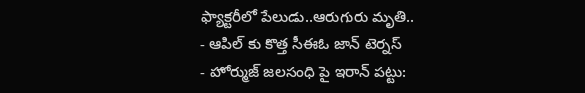ఫ్యాక్టరీలో పేలుడు..ఆరుగురు మృతి..
- ఆపిల్ కు కొత్త సీఈఓ జాన్ టెర్నస్
- హోర్ముజ్ జలసంధి పై ఇరాన్ పట్టు: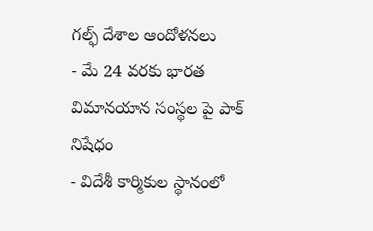గల్ఫ్ దేశాల ఆందోళనలు
- మే 24 వరకు భారత విమానయాన సంస్థల పై పాక్ నిషేధం
- విదేశీ కార్మికుల స్థానంలో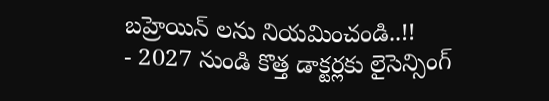బహ్రెయిన్ లను నియమించండి..!!
- 2027 నుండి కొత్త డాక్టర్లకు లైసెన్సింగ్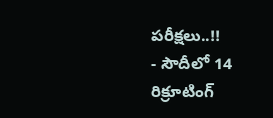పరీక్షలు..!!
- సౌదీలో 14 రిక్రూటింగ్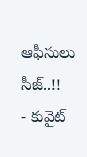ఆఫీసులు సీజ్..!!
- కువైట్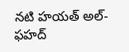నటి హయత్ అల్-ఫహద్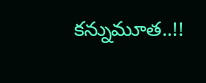కన్నుమూత..!!